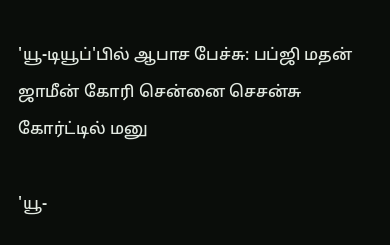'யூ-டியூப்'பில் ஆபாச பேச்சு: பப்ஜி மதன் ஜாமீன் கோரி சென்னை செசன்சு கோர்ட்டில் மனு

'யூ-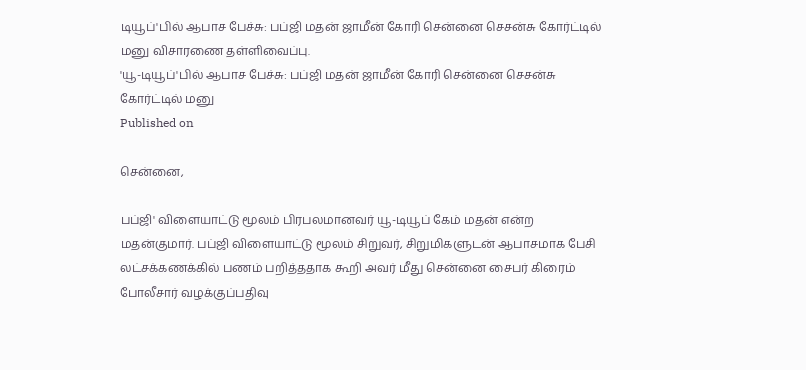டியூப்'பில் ஆபாச பேச்சு: பப்ஜி மதன் ஜாமீன் கோரி சென்னை செசன்சு கோர்ட்டில் மனு விசாரணை தள்ளிவைப்பு.
'யூ-டியூப்'பில் ஆபாச பேச்சு: பப்ஜி மதன் ஜாமீன் கோரி சென்னை செசன்சு கோர்ட்டில் மனு
Published on

சென்னை,

பப்ஜி' விளையாட்டு மூலம் பிரபலமானவர் யூ-டியூப் கேம் மதன் என்ற மதன்குமார். பப்ஜி விளையாட்டு மூலம் சிறுவர், சிறுமிகளுடன் ஆபாசமாக பேசி லட்சக்கணக்கில் பணம் பறித்ததாக கூறி அவர் மீது சென்னை சைபர் கிரைம் போலீசார் வழக்குப்பதிவு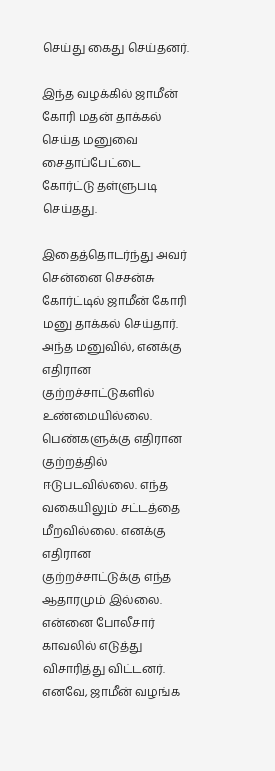செய்து கைது செய்தனர்.

இந்த வழக்கில் ஜாமீன் கோரி மதன் தாக்கல் செய்த மனுவை சைதாப்பேட்டை கோர்ட்டு தள்ளுபடி செய்தது.

இதைத்தொடர்ந்து அவர் சென்னை செசன்சு கோர்ட்டில் ஜாமீன் கோரி மனு தாக்கல் செய்தார். அந்த மனுவில், எனக்கு எதிரான குற்றச்சாட்டுகளில் உண்மையில்லை. பெண்களுக்கு எதிரான குற்றத்தில் ஈடுபடவில்லை. எந்த வகையிலும் சட்டத்தை மீறவில்லை. எனக்கு எதிரான குற்றச்சாட்டுக்கு எந்த ஆதாரமும் இல்லை. என்னை போலீசார் காவலில் எடுத்து விசாரித்து விட்டனர். எனவே, ஜாமீன் வழங்க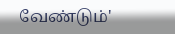வேண்டும்'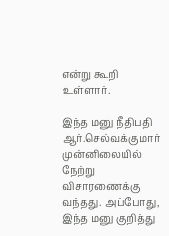என்று கூறி உள்ளார்.

இந்த மனு நீதிபதி ஆர்.செல்வக்குமார் முன்னிலையில் நேற்று விசாரணைக்கு வந்தது. அப்போது, இந்த மனு குறித்து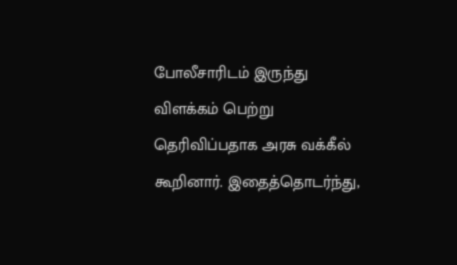போலீசாரிடம் இருந்து விளக்கம் பெற்று தெரிவிப்பதாக அரசு வக்கீல் கூறினார். இதைத்தொடர்ந்து,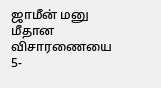ஜாமீன் மனு மீதான விசாரணையை 5-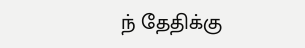ந் தேதிக்கு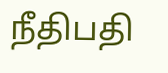நீதிபதி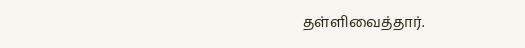தள்ளிவைத்தார்.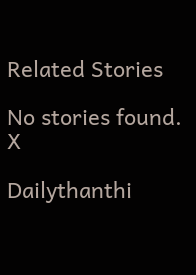Related Stories

No stories found.
X

Dailythanthi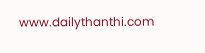www.dailythanthi.com